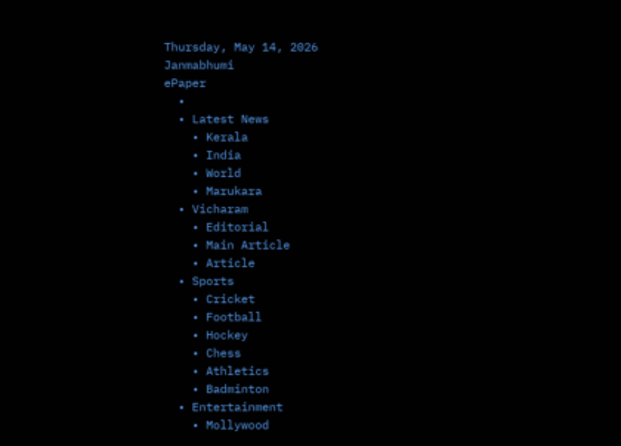Thursday, May 14, 2026
Janmabhumi
ePaper
  •
  • Latest News
    • Kerala
    • India
    • World
    • Marukara
  • Vicharam
    • Editorial
    • Main Article
    • Article
  • Sports
    • Cricket
    • Football
    • Hockey
    • Chess
    • Athletics
    • Badminton
  • Entertainment
    • Mollywood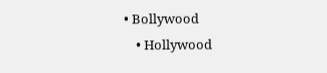• Bollywood
    • Hollywood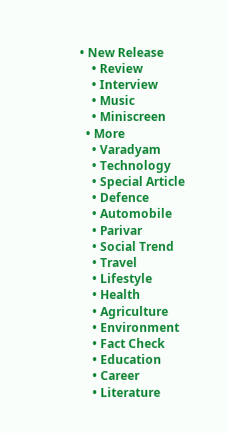• New Release
    • Review
    • Interview
    • Music
    • Miniscreen
  • More
    • Varadyam
    • Technology
    • Special Article
    • Defence
    • Automobile
    • Parivar
    • Social Trend
    • Travel
    • Lifestyle
    • Health
    • Agriculture
    • Environment
    • Fact Check
    • Education
    • Career
    • Literature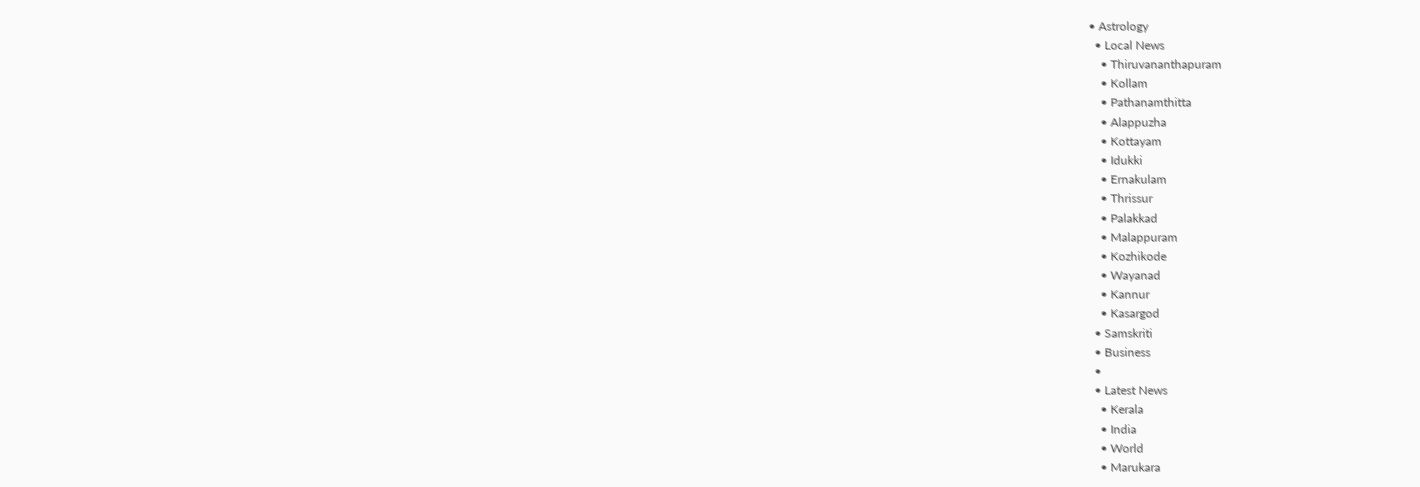• Astrology
  • Local News
    • Thiruvananthapuram
    • Kollam
    • Pathanamthitta
    • Alappuzha
    • Kottayam
    • Idukki
    • Ernakulam
    • Thrissur
    • Palakkad
    • Malappuram
    • Kozhikode
    • Wayanad
    • Kannur
    • Kasargod
  • Samskriti
  • Business
  •
  • Latest News
    • Kerala
    • India
    • World
    • Marukara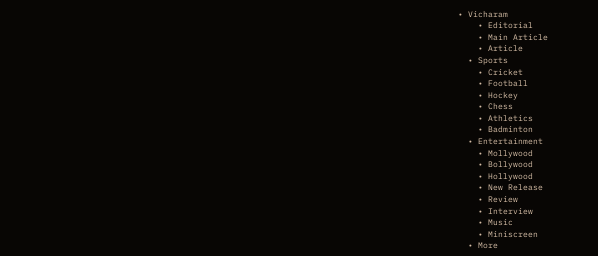• Vicharam
    • Editorial
    • Main Article
    • Article
  • Sports
    • Cricket
    • Football
    • Hockey
    • Chess
    • Athletics
    • Badminton
  • Entertainment
    • Mollywood
    • Bollywood
    • Hollywood
    • New Release
    • Review
    • Interview
    • Music
    • Miniscreen
  • More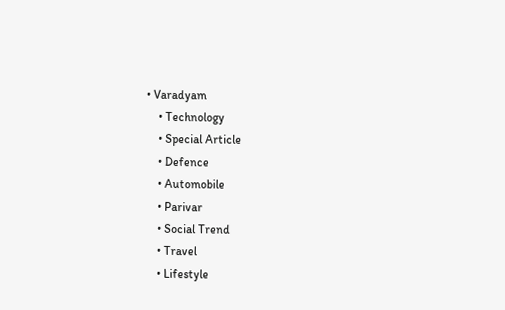• Varadyam
    • Technology
    • Special Article
    • Defence
    • Automobile
    • Parivar
    • Social Trend
    • Travel
    • Lifestyle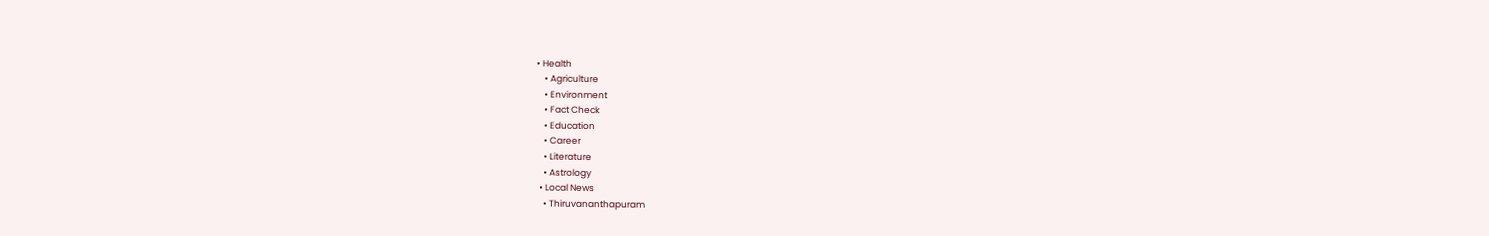• Health
    • Agriculture
    • Environment
    • Fact Check
    • Education
    • Career
    • Literature
    • Astrology
  • Local News
    • Thiruvananthapuram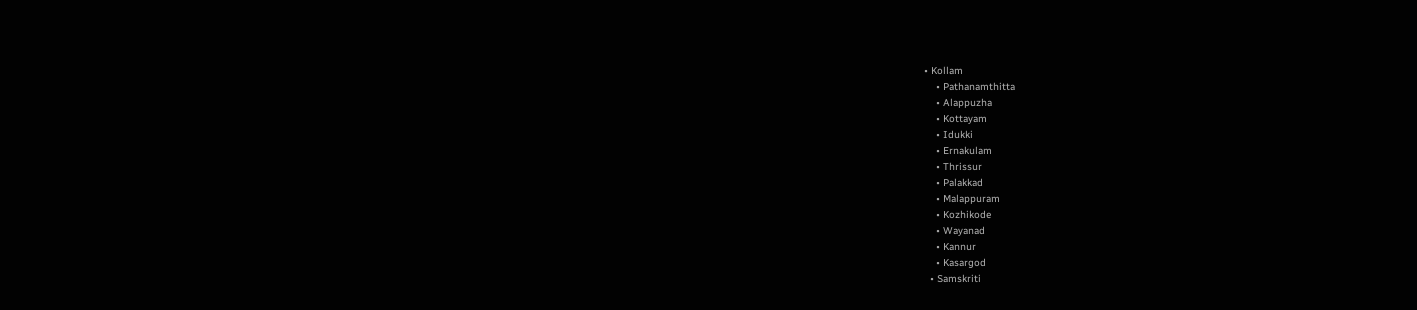• Kollam
    • Pathanamthitta
    • Alappuzha
    • Kottayam
    • Idukki
    • Ernakulam
    • Thrissur
    • Palakkad
    • Malappuram
    • Kozhikode
    • Wayanad
    • Kannur
    • Kasargod
  • Samskriti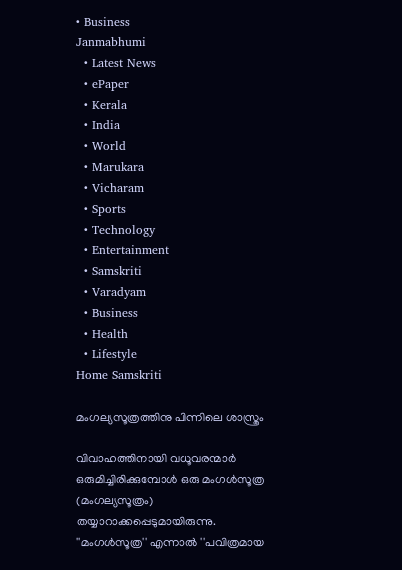• Business
Janmabhumi
  • Latest News
  • ePaper
  • Kerala
  • India
  • World
  • Marukara
  • Vicharam
  • Sports
  • Technology
  • Entertainment
  • Samskriti
  • Varadyam
  • Business
  • Health
  • Lifestyle
Home Samskriti

മംഗല്യസൂത്രത്തിനു പിന്നിലെ ശാസ്ത്രം

വിവാഹത്തിനായി വധൂവരന്മാര്‍ ഒരുമിച്ചിരിക്കുമ്പോള്‍ ഒരു മംഗള്‍സൂത്ര (മംഗല്യസൂത്രം) തയ്യാറാക്കപ്പെടുമായിരുന്നു. ''മംഗള്‍സൂത്ര'' എന്നാല്‍ ''പവിത്രമായ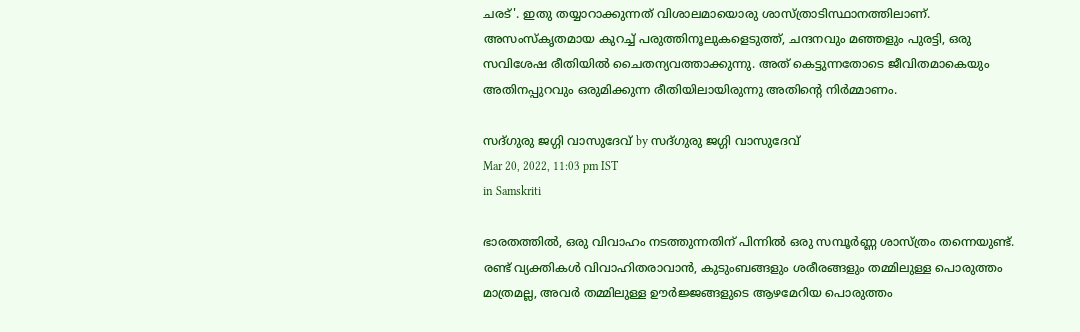ചരട്'. ഇതു തയ്യാറാക്കുന്നത് വിശാലമായൊരു ശാസ്ത്രാടിസ്ഥാനത്തിലാണ്. അസംസ്‌കൃതമായ കുറച്ച് പരുത്തിനൂലുകളെടുത്ത്, ചന്ദനവും മഞ്ഞളും പുരട്ടി, ഒരു സവിശേഷ രീതിയില്‍ ചൈതന്യവത്താക്കുന്നു. അത് കെട്ടുന്നതോടെ ജീവിതമാകെയും അതിനപ്പുറവും ഒരുമിക്കുന്ന രീതിയിലായിരുന്നു അതിന്റെ നിര്‍മ്മാണം.

സദ്ഗുരു ജഗ്ഗി വാസുദേവ് by സദ്ഗുരു ജഗ്ഗി വാസുദേവ്
Mar 20, 2022, 11:03 pm IST
in Samskriti

ഭാരതത്തില്‍, ഒരു വിവാഹം നടത്തുന്നതിന് പിന്നില്‍ ഒരു സമ്പൂര്‍ണ്ണ ശാസ്ത്രം തന്നെയുണ്ട്. രണ്ട് വ്യക്തികള്‍ വിവാഹിതരാവാന്‍, കുടുംബങ്ങളും ശരീരങ്ങളും തമ്മിലുള്ള പൊരുത്തം മാത്രമല്ല, അവര്‍ തമ്മിലുള്ള ഊര്‍ജ്ജങ്ങളുടെ ആഴമേറിയ പൊരുത്തം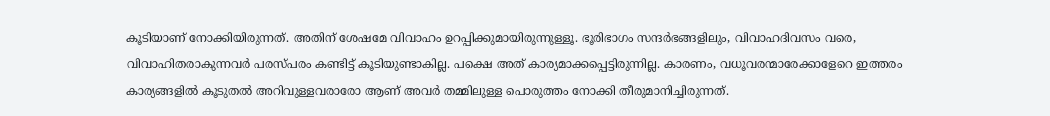കൂടിയാണ് നോക്കിയിരുന്നത്. അതിന് ശേഷമേ വിവാഹം ഉറപ്പിക്കുമായിരുന്നുള്ളൂ. ഭൂരിഭാഗം സന്ദര്‍ഭങ്ങളിലും, വിവാഹദിവസം വരെ, വിവാഹിതരാകുന്നവര്‍ പരസ്പരം കണ്ടിട്ട് കൂടിയുണ്ടാകില്ല. പക്ഷെ അത് കാര്യമാക്കപ്പെട്ടിരുന്നില്ല. കാരണം, വധൂവരന്മാരേക്കാളേറെ ഇത്തരം കാര്യങ്ങളില്‍ കൂടുതല്‍ അറിവുള്ളവരാരോ ആണ് അവര്‍ തമ്മിലുള്ള പൊരുത്തം നോക്കി തീരുമാനിച്ചിരുന്നത്.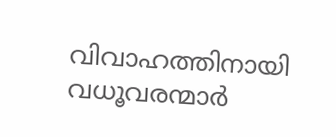വിവാഹത്തിനായി വധൂവരന്മാര്‍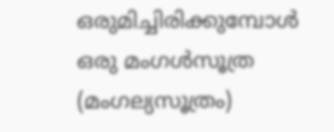ഒരുമിച്ചിരിക്കുമ്പോള്‍ ഒരു മംഗള്‍സൂത്ര (മംഗല്യസൂത്രം)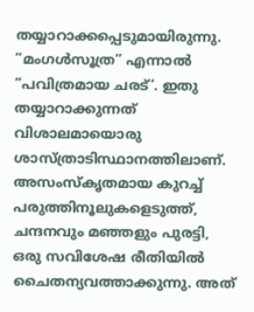തയ്യാറാക്കപ്പെടുമായിരുന്നു. ”മംഗള്‍സൂത്ര” എന്നാല്‍ ”പവിത്രമായ ചരട്’. ഇതു തയ്യാറാക്കുന്നത് വിശാലമായൊരു ശാസ്ത്രാടിസ്ഥാനത്തിലാണ്. അസംസ്‌കൃതമായ കുറച്ച് പരുത്തിനൂലുകളെടുത്ത്, ചന്ദനവും മഞ്ഞളും പുരട്ടി, ഒരു സവിശേഷ രീതിയില്‍ ചൈതന്യവത്താക്കുന്നു. അത്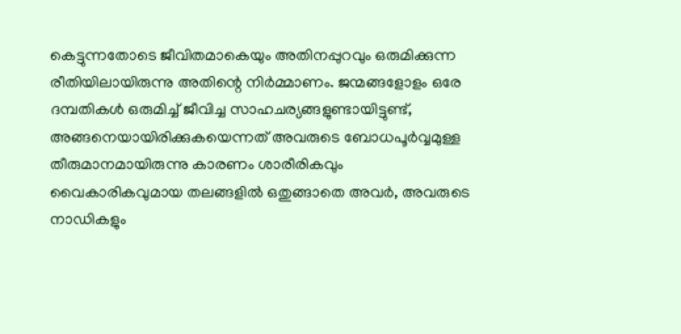കെട്ടുന്നതോടെ ജീവിതമാകെയും അതിനപ്പുറവും ഒരുമിക്കുന്ന രീതിയിലായിരുന്നു അതിന്റെ നിര്‍മ്മാണം. ജന്മങ്ങളോളം ഒരേ ദമ്പതികള്‍ ഒരുമിച്ച് ജീവിച്ച സാഹചര്യങ്ങളുണ്ടായിട്ടുണ്ട്, അങ്ങനെയായിരിക്കുകയെന്നത് അവരുടെ ബോധപൂര്‍വ്വമുള്ള തീരുമാനമായിരുന്നു കാരണം ശാരീരികവും വൈകാരികവുമായ തലങ്ങളില്‍ ഒതുങ്ങാതെ അവര്‍, അവരുടെ നാഡികളും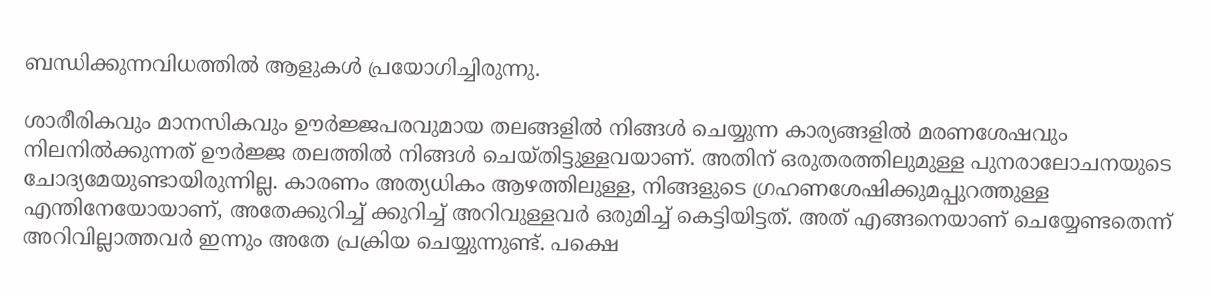ബന്ധിക്കുന്നവിധത്തില്‍ ആളുകള്‍ പ്രയോഗിച്ചിരുന്നു.

ശാരീരികവും മാനസികവും ഊര്‍ജ്ജപരവുമായ തലങ്ങളില്‍ നിങ്ങള്‍ ചെയ്യുന്ന കാര്യങ്ങളില്‍ മരണശേഷവും നിലനില്‍ക്കുന്നത് ഊര്‍ജ്ജ തലത്തില്‍ നിങ്ങള്‍ ചെയ്തിട്ടുള്ളവയാണ്. അതിന് ഒരുതരത്തിലുമുള്ള പുനരാലോചനയുടെ ചോദ്യമേയുണ്ടായിരുന്നില്ല. കാരണം അത്യധികം ആഴത്തിലുള്ള, നിങ്ങളുടെ ഗ്രഹണശേഷിക്കുമപ്പുറത്തുള്ള എന്തിനേയോയാണ്, അതേക്കുറിച്ച് ക്കുറിച്ച് അറിവുള്ളവര്‍ ഒരുമിച്ച് കെട്ടിയിട്ടത്. അത് എങ്ങനെയാണ് ചെയ്യേണ്ടതെന്ന് അറിവില്ലാത്തവര്‍ ഇന്നും അതേ പ്രക്രിയ ചെയ്യുന്നുണ്ട്. പക്ഷെ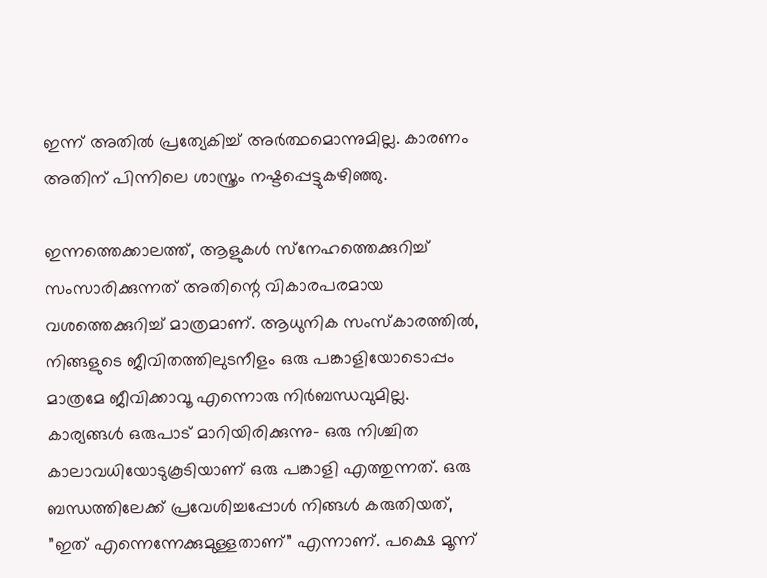ഇന്ന് അതില്‍ പ്രത്യേകിച്ച് അര്‍ത്ഥമൊന്നുമില്ല. കാരണം അതിന് പിന്നിലെ ശാസ്ത്രം നഷ്ടപ്പെട്ടുകഴിഞ്ഞു.

ഇന്നത്തെക്കാലത്ത്, ആളുകള്‍ സ്‌നേഹത്തെക്കുറിച്ച് സംസാരിക്കുന്നത് അതിന്റെ വികാരപരമായ വശത്തെക്കുറിച്ച് മാത്രമാണ്. ആധുനിക സംസ്‌കാരത്തില്‍, നിങ്ങളുടെ ജീവിതത്തിലുടനീളം ഒരു പങ്കാളിയോടൊപ്പം മാത്രമേ ജീവിക്കാവൂ എന്നൊരു നിര്‍ബന്ധവുമില്ല. കാര്യങ്ങള്‍ ഒരുപാട് മാറിയിരിക്കുന്നു- ഒരു നിശ്ചിത കാലാവധിയോടുകൂടിയാണ് ഒരു പങ്കാളി എത്തുന്നത്. ഒരു ബന്ധത്തിലേക്ക് പ്രവേശിച്ചപ്പോള്‍ നിങ്ങള്‍ കരുതിയത്, ”ഇത് എന്നെന്നേക്കുമുള്ളതാണ്” എന്നാണ്. പക്ഷെ മൂന്ന്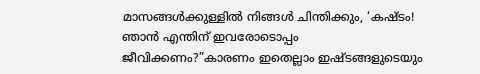മാസങ്ങള്‍ക്കുള്ളില്‍ നിങ്ങള്‍ ചിന്തിക്കും, ‘കഷ്ടം! ഞാന്‍ എന്തിന് ഇവരോടൊപ്പം ജീവിക്കണം?”കാരണം ഇതെല്ലാം ഇഷ്ടങ്ങളുടെയും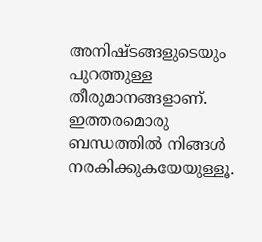അനിഷ്ടങ്ങളുടെയും പുറത്തുള്ള തീരുമാനങ്ങളാണ്. ഇത്തരമൊരു ബന്ധത്തില്‍ നിങ്ങള്‍ നരകിക്കുകയേയുള്ളൂ.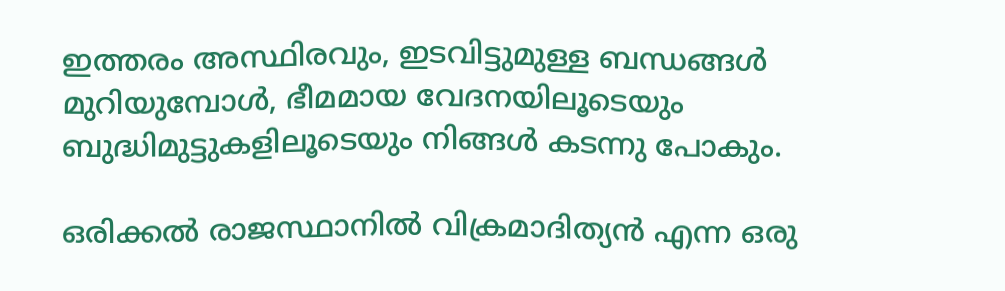ഇത്തരം അസ്ഥിരവും, ഇടവിട്ടുമുള്ള ബന്ധങ്ങള്‍ മുറിയുമ്പോള്‍, ഭീമമായ വേദനയിലൂടെയും ബുദ്ധിമുട്ടുകളിലൂടെയും നിങ്ങള്‍ കടന്നു പോകും.

ഒരിക്കല്‍ രാജസ്ഥാനില്‍ വിക്രമാദിത്യന്‍ എന്ന ഒരു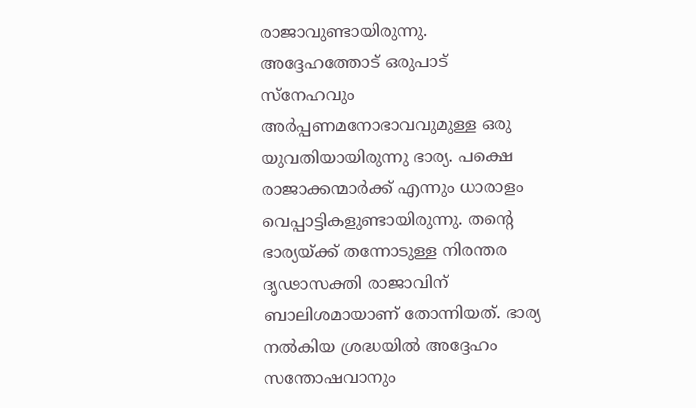രാജാവുണ്ടായിരുന്നു. അദ്ദേഹത്തോട് ഒരുപാട് സ്‌നേഹവും അര്‍പ്പണമനോഭാവവുമുള്ള ഒരു യുവതിയായിരുന്നു ഭാര്യ. പക്ഷെ രാജാക്കന്മാര്‍ക്ക് എന്നും ധാരാളം വെപ്പാട്ടികളുണ്ടായിരുന്നു. തന്റെ ഭാര്യയ്‌ക്ക് തന്നോടുള്ള നിരന്തര ദൃഢാസക്തി രാജാവിന് ബാലിശമായാണ് തോന്നിയത്. ഭാര്യ നല്‍കിയ ശ്രദ്ധയില്‍ അദ്ദേഹം സന്തോഷവാനും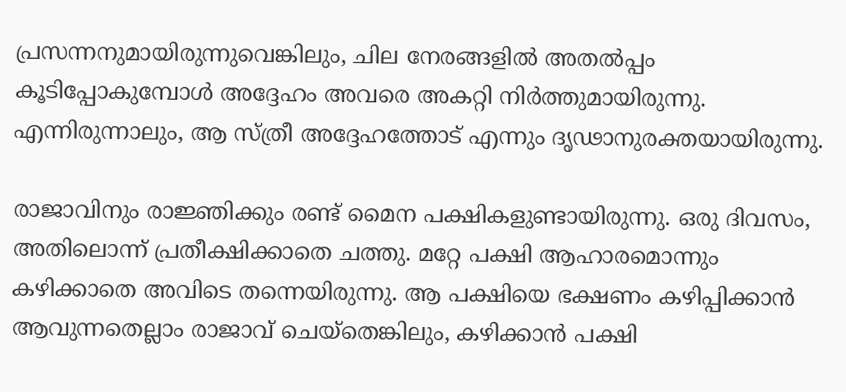പ്രസന്നനുമായിരുന്നുവെങ്കിലും, ചില നേരങ്ങളില്‍ അതല്‍പ്പം കൂടിപ്പോകുമ്പോള്‍ അദ്ദേഹം അവരെ അകറ്റി നിര്‍ത്തുമായിരുന്നു. എന്നിരുന്നാലും, ആ സ്ത്രീ അദ്ദേഹത്തോട് എന്നും ദൃഢാനുരക്തയായിരുന്നു.

രാജാവിനും രാജ്ഞിക്കും രണ്ട് മൈന പക്ഷികളുണ്ടായിരുന്നു. ഒരു ദിവസം, അതിലൊന്ന് പ്രതീക്ഷിക്കാതെ ചത്തു. മറ്റേ പക്ഷി ആഹാരമൊന്നും കഴിക്കാതെ അവിടെ തന്നെയിരുന്നു. ആ പക്ഷിയെ ഭക്ഷണം കഴിപ്പിക്കാന്‍ ആവുന്നതെല്ലാം രാജാവ് ചെയ്‌തെങ്കിലും, കഴിക്കാന്‍ പക്ഷി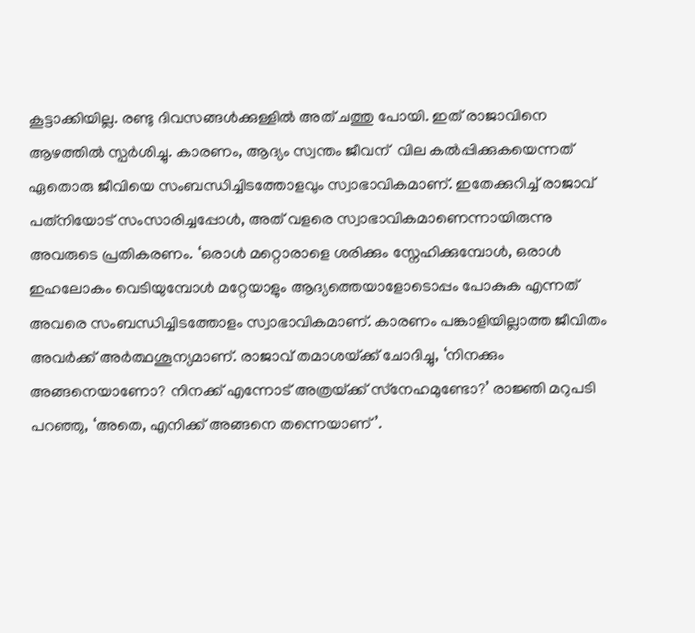കൂട്ടാക്കിയില്ല. രണ്ടു ദിവസങ്ങള്‍ക്കുള്ളില്‍ അത് ചത്തു പോയി. ഇത് രാജാവിനെ ആഴത്തില്‍ സ്പര്‍ശിച്ചു. കാരണം, ആദ്യം സ്വന്തം ജീവന്  വില കല്‍പ്പിക്കുകയെന്നത് ഏതൊരു ജീവിയെ സംബന്ധിച്ചിടത്തോളവും സ്വാഭാവികമാണ്. ഇതേക്കുറിച്ച് രാജാവ് പത്‌നിയോട് സംസാരിച്ചപ്പോള്‍, അത് വളരെ സ്വാഭാവികമാണെന്നായിരുന്നു അവരുടെ പ്രതികരണം. ‘ഒരാള്‍ മറ്റൊരാളെ ശരിക്കും സ്നേഹിക്കുമ്പോള്‍, ഒരാള്‍ ഇഹലോകം വെടിയുമ്പോള്‍ മറ്റേയാളും ആദ്യത്തെയാളോടൊപ്പം പോകുക എന്നത് അവരെ സംബന്ധിച്ചിടത്തോളം സ്വാഭാവികമാണ്. കാരണം പങ്കാളിയില്ലാത്ത ജീവിതം അവര്‍ക്ക് അര്‍ത്ഥശൂന്യമാണ്. രാജാവ് തമാശയ്‌ക്ക് ചോദിച്ചു, ‘നിനക്കും അങ്ങനെയാണോ? നിനക്ക് എന്നോട് അത്രയ്‌ക്ക് സ്‌നേഹമുണ്ടോ?’ രാജ്ഞി മറുപടി പറഞ്ഞു, ‘അതെ, എനിക്ക് അങ്ങനെ തന്നെയാണ്’.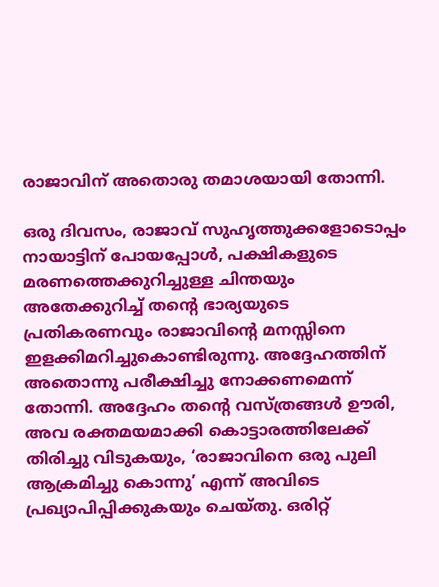രാജാവിന് അതൊരു തമാശയായി തോന്നി.

ഒരു ദിവസം, രാജാവ് സുഹൃത്തുക്കളോടൊപ്പം നായാട്ടിന് പോയപ്പോള്‍, പക്ഷികളുടെ മരണത്തെക്കുറിച്ചുള്ള ചിന്തയും അതേക്കുറിച്ച് തന്റെ ഭാര്യയുടെ പ്രതികരണവും രാജാവിന്റെ മനസ്സിനെ ഇളക്കിമറിച്ചുകൊണ്ടിരുന്നു. അദ്ദേഹത്തിന് അതൊന്നു പരീക്ഷിച്ചു നോക്കണമെന്ന് തോന്നി. അദ്ദേഹം തന്റെ വസ്ത്രങ്ങള്‍ ഊരി, അവ രക്തമയമാക്കി കൊട്ടാരത്തിലേക്ക് തിരിച്ചു വിടുകയും, ‘രാജാവിനെ ഒരു പുലി ആക്രമിച്ചു കൊന്നു’ എന്ന് അവിടെ പ്രഖ്യാപിപ്പിക്കുകയും ചെയ്തു. ഒരിറ്റ്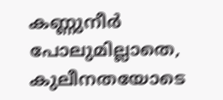കണ്ണുനീര്‍ പോലുമില്ലാതെ, കുലീനതയോടെ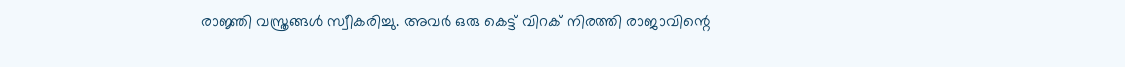രാജ്ഞി വസ്ത്രങ്ങള്‍ സ്വീകരിച്ചു. അവര്‍ ഒരു കെട്ട് വിറക് നിരത്തി രാജാവിന്റെ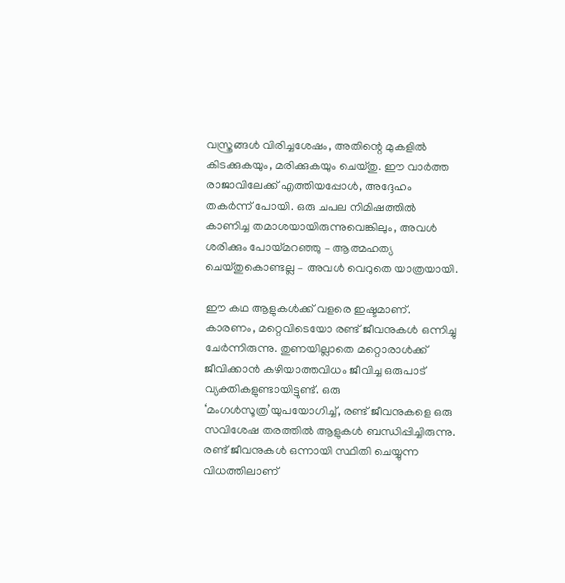വസ്ത്രങ്ങള്‍ വിരിച്ചശേഷം, അതിന്റെ മുകളില്‍ കിടക്കുകയും, മരിക്കുകയും ചെയ്തു. ഈ വാര്‍ത്ത രാജാവിലേക്ക് എത്തിയപ്പോള്‍, അദ്ദേഹം തകര്‍ന്ന് പോയി. ഒരു ചപല നിമിഷത്തില്‍ കാണിച്ച തമാശയായിരുന്നുവെങ്കിലും, അവള്‍ ശരിക്കും പോയ്‌മറഞ്ഞു – ആത്മഹത്യ ചെയ്തുകൊണ്ടല്ല – അവള്‍ വെറുതെ യാത്രയായി.

ഈ കഥ ആളുകള്‍ക്ക് വളരെ ഇഷ്ടമാണ്. കാരണം, മറ്റെവിടെയോ രണ്ട് ജീവനുകള്‍ ഒന്നിച്ചു ചേര്‍ന്നിരുന്നു. തുണയില്ലാതെ മറ്റൊരാള്‍ക്ക് ജീവിക്കാന്‍ കഴിയാത്തവിധം ജീവിച്ച ഒരുപാട് വ്യക്തികളുണ്ടായിട്ടുണ്ട്. ഒരു ‘മംഗള്‍സൂത്ര’യുപയോഗിച്ച്, രണ്ട് ജീവനുകളെ ഒരു സവിശേഷ തരത്തില്‍ ആളുകള്‍ ബന്ധിപ്പിച്ചിരുന്നു. രണ്ട് ജീവനുകള്‍ ഒന്നായി സ്ഥിതി ചെയ്യുന്ന വിധത്തിലാണ്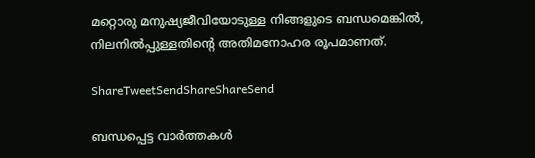മറ്റൊരു മനുഷ്യജീവിയോടുള്ള നിങ്ങളുടെ ബന്ധമെങ്കില്‍, നിലനില്‍പ്പുള്ളതിന്റെ അതിമനോഹര രൂപമാണത്.

ShareTweetSendShareShareSend

ബന്ധപ്പെട്ട വാര്‍ത്തകള്‍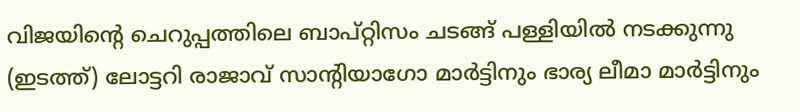വിജയിന്‍റെ ചെറുപ്പത്തിലെ ബാപ്റ്റിസം ചടങ്ങ് പള്ളിയില്‍ നടക്കുന്നു (ഇടത്ത്) ലോട്ടറി രാജാവ് സാന്‍റിയാഗോ മാര്‍ട്ടിനും ഭാര്യ ലീമാ മാര്‍ട്ടിനും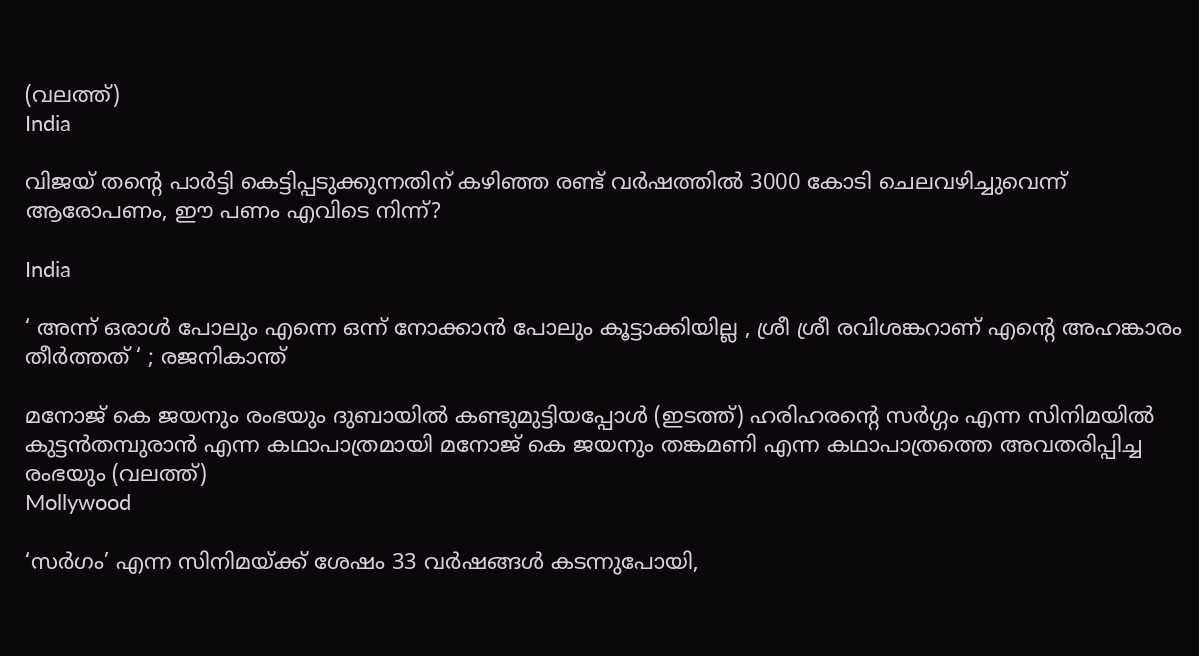(വലത്ത്)
India

വിജയ് തന്റെ പാര്‍ട്ടി കെട്ടിപ്പടുക്കുന്നതിന് കഴിഞ്ഞ രണ്ട് വര്‍ഷത്തില്‍ 3000 കോടി ചെലവഴിച്ചുവെന്ന് ആരോപണം, ഈ പണം എവിടെ നിന്ന്?

India

‘ അന്ന് ഒരാൾ പോലും എന്നെ ഒന്ന് നോക്കാൻ പോലും കൂട്ടാക്കിയില്ല , ശ്രീ ശ്രീ രവിശങ്കറാണ് എന്റെ അഹങ്കാരം തീർത്തത് ‘ ; രജനികാന്ത്

മനോജ് കെ ജയനും രംഭയും ദുബായില്‍ കണ്ടുമുട്ടിയപ്പോള്‍ (ഇടത്ത്) ഹരിഹരന്‍റെ സര്‍ഗ്ഗം എന്ന സിനിമയില്‍ കുട്ടന്‍തമ്പുരാന്‍ എന്ന കഥാപാത്രമായി മനോജ് കെ ജയനും തങ്കമണി എന്ന കഥാപാത്രത്തെ അവതരിപ്പിച്ച രംഭയും (വലത്ത്)
Mollywood

‘സര്‍ഗം’ എന്ന സിനിമയ്‌ക്ക് ശേഷം 33 വർഷങ്ങൾ കടന്നുപോയി,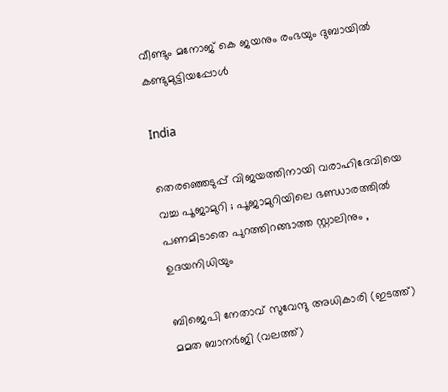വീണ്ടും മനോജ് കെ ജയനും രംഭയും ദുബായില്‍ കണ്ടുമുട്ടിയപ്പോള്‍

India

തെരഞ്ഞെടുപ്പ് വിജയത്തിനായി വരാഹിദേവിയെ വച്ച പൂജാമുറി ; പൂജാമുറിയിലെ ഭണ്ഡാരത്തിൽ പണമിടാതെ പുറത്തിറങ്ങാത്ത സ്റ്റാലിനും , ഉദയനിധിയും

ബിജെപി നേതാവ് സുവേന്ദു അധികാരി (ഇടത്ത്) മമത ബാനര്‍ജി (വലത്ത്)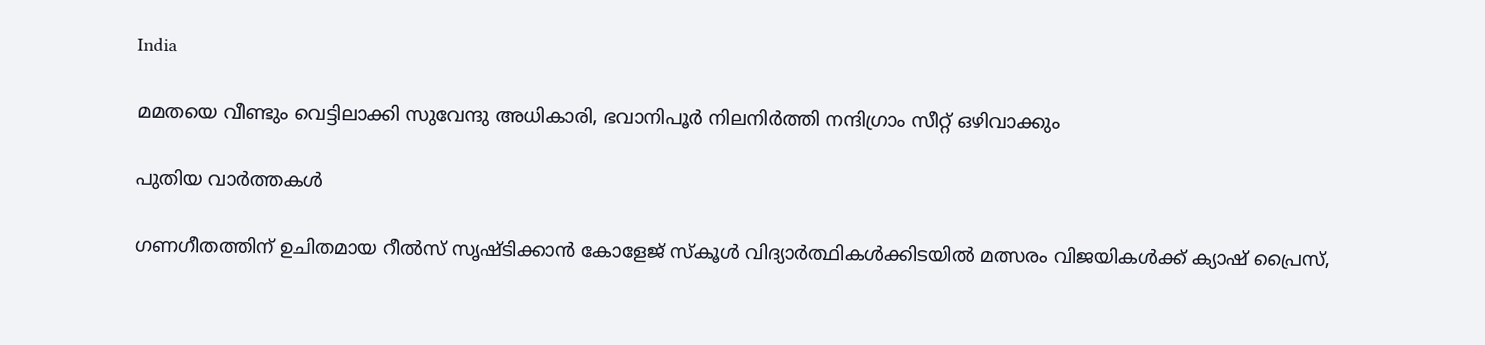India

മമതയെ വീണ്ടും വെട്ടിലാക്കി സുവേന്ദു അധികാരി, ഭവാനിപൂര്‍ നിലനിര്‍ത്തി നന്ദിഗ്രാം സീറ്റ് ഒഴിവാക്കും

പുതിയ വാര്‍ത്തകള്‍

ഗണഗീതത്തിന് ഉചിതമായ റീല്‍സ് സൃഷ്ടിക്കാന്‍ കോളേജ് സ്കൂള്‍ വിദ്യാര്‍ത്ഥികള്‍ക്കിടയില്‍ മത്സരം വിജയികള്‍ക്ക് ക്യാഷ് പ്രൈസ്,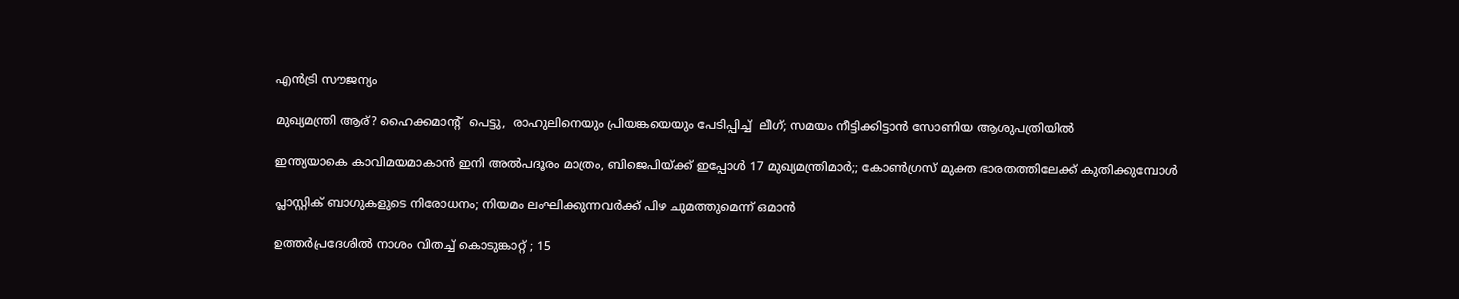എന്‍ട്രി സൗജന്യം

മുഖ്യമന്ത്രി ആര്? ഹൈക്കമാന്‍റ്  പെട്ടു,  രാഹുലിനെയും പ്രിയങ്കയെയും പേടിപ്പിച്ച്  ലീഗ്; സമയം നീട്ടിക്കിട്ടാന്‍ സോണിയ ആശുപത്രിയില്‍

ഇന്ത്യയാകെ കാവിമയമാകാന്‍ ഇനി അല്‍പദൂരം മാത്രം, ബിജെപിയ്‌ക്ക് ഇപ്പോള്‍ 17 മുഖ്യമന്ത്രിമാര്‍;; കോണ്‍ഗ്രസ് മുക്ത ഭാരതത്തിലേക്ക് കുതിക്കുമ്പോള്‍

പ്ലാസ്റ്റിക് ബാഗുകളുടെ നിരോധനം; നിയമം ലംഘിക്കുന്നവർക്ക് പിഴ ചുമത്തുമെന്ന് ഒമാൻ

ഉത്തർപ്രദേശിൽ നാശം വിതച്ച് കൊടുങ്കാറ്റ് ; 15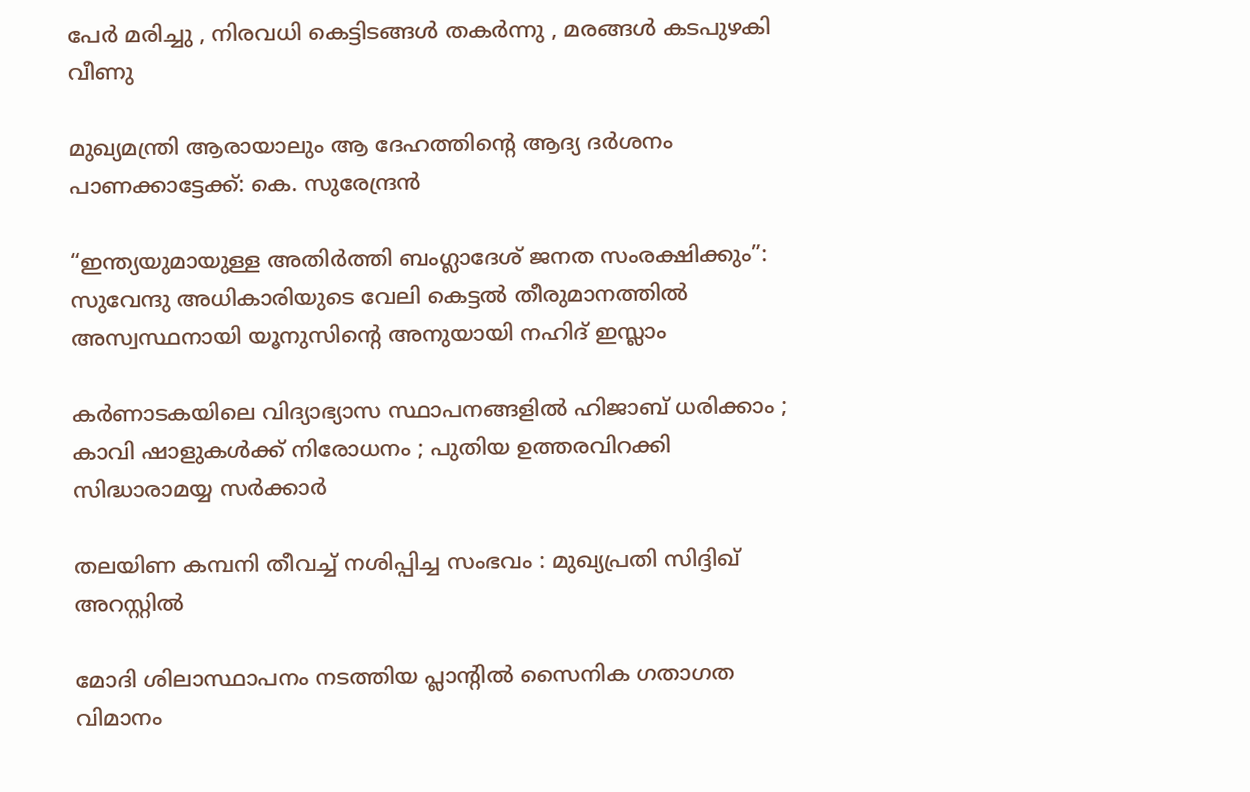പേർ മരിച്ചു , നിരവധി കെട്ടിടങ്ങൾ തകർന്നു , മരങ്ങൾ കടപുഴകി വീണു

മുഖ്യമന്ത്രി ആരായാലും ആ ദേഹത്തിന്റെ ആദ്യ ദര്‍ശനം പാണക്കാട്ടേക്ക്: കെ. സുരേന്ദ്രന്‍

“ഇന്ത്യയുമായുള്ള അതിർത്തി ബംഗ്ലാദേശ് ജനത സംരക്ഷിക്കും”: സുവേന്ദു അധികാരിയുടെ വേലി കെട്ടൽ തീരുമാനത്തിൽ അസ്വസ്ഥനായി യൂനുസിന്റെ അനുയായി നഹിദ് ഇസ്ലാം

കർണാടകയിലെ വിദ്യാഭ്യാസ സ്ഥാപനങ്ങളിൽ ഹിജാബ് ധരിക്കാം ; കാവി ഷാളുകൾക്ക് നിരോധനം ; പുതിയ ഉത്തരവിറക്കി സിദ്ധാരാമയ്യ സർക്കാർ

തലയിണ കമ്പനി തീവച്ച് നശിപ്പിച്ച സംഭവം : മുഖ്യപ്രതി സിദ്ദിഖ് അറസ്റ്റിൽ

മോദി ശിലാസ്ഥാപനം നടത്തിയ പ്ലാന്റിൽ സൈനിക ഗതാഗത വിമാനം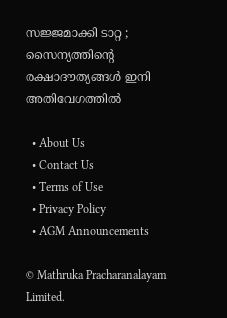സജ്ജമാക്കി ടാറ്റ ; സൈന്യത്തിന്റെ രക്ഷാദൗത്യങ്ങൾ ഇനി അതിവേഗത്തിൽ

  • About Us
  • Contact Us
  • Terms of Use
  • Privacy Policy
  • AGM Announcements

© Mathruka Pracharanalayam Limited.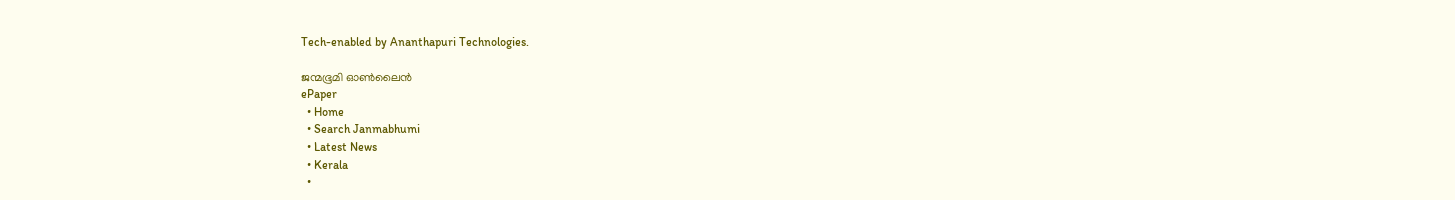Tech-enabled by Ananthapuri Technologies.

ജന്മഭൂമി ഓണ്‍ലൈന്‍
ePaper
  • Home
  • Search Janmabhumi
  • Latest News
  • Kerala
  •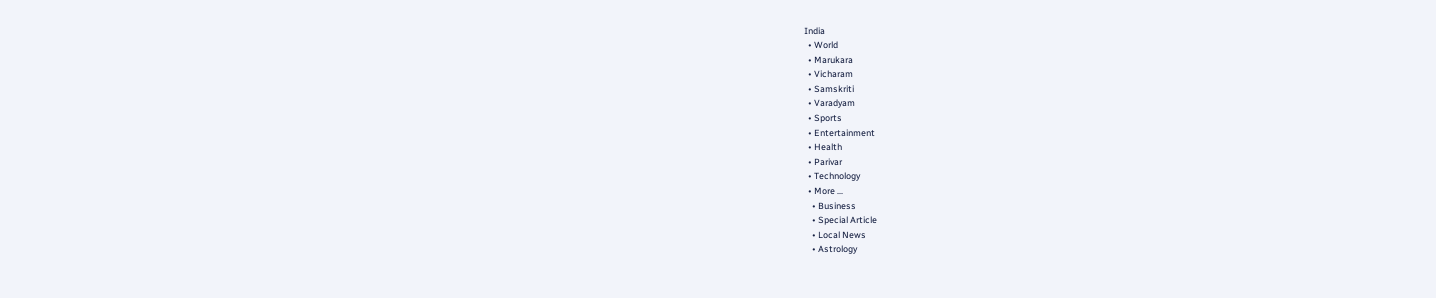India
  • World
  • Marukara
  • Vicharam
  • Samskriti
  • Varadyam
  • Sports
  • Entertainment
  • Health
  • Parivar
  • Technology
  • More …
    • Business
    • Special Article
    • Local News
    • Astrology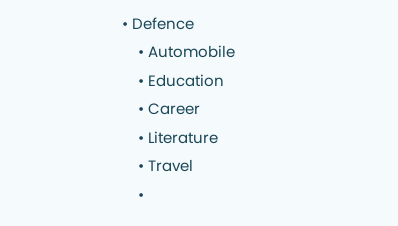• Defence
    • Automobile
    • Education
    • Career
    • Literature
    • Travel
    •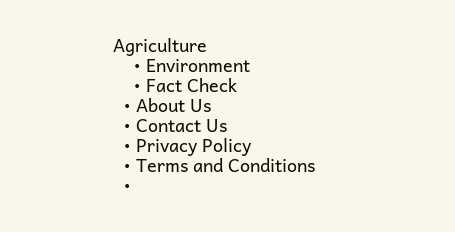Agriculture
    • Environment
    • Fact Check
  • About Us
  • Contact Us
  • Privacy Policy
  • Terms and Conditions
  •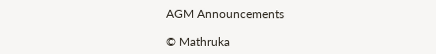AGM Announcements

© Mathruka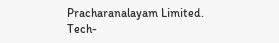Pracharanalayam Limited.
Tech-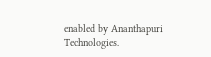enabled by Ananthapuri Technologies.